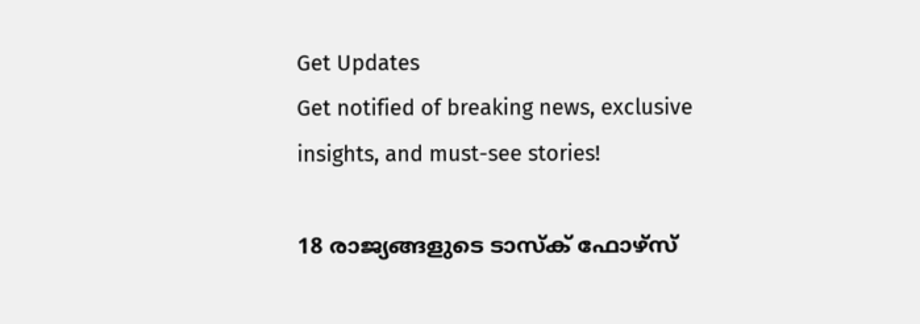Get Updates
Get notified of breaking news, exclusive insights, and must-see stories!

18 രാജ്യങ്ങളുടെ ടാസ്‌ക് ഫോഴ്‌സ്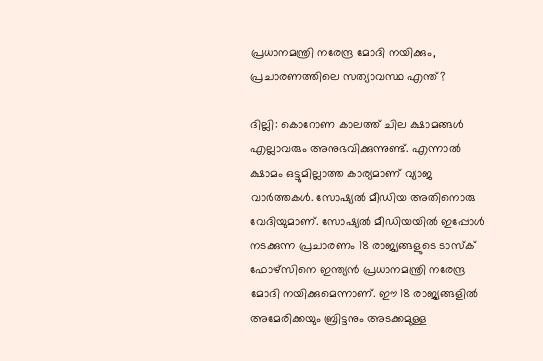പ്രധാനമന്ത്രി നരേന്ദ്ര മോദി നയിക്കും, പ്രചാരണത്തിലെ സത്യാവസ്ഥ എന്ത്?

ദില്ലി: കൊറോണ കാലത്ത് ചില ക്ഷാമങ്ങള്‍ എല്ലാവരും അനുഭവിക്കുന്നുണ്ട്. എന്നാല്‍ ക്ഷാമം ഒട്ടുമില്ലാത്ത കാര്യമാണ് വ്യാജ വാര്‍ത്തകള്‍. സോഷ്യല്‍ മീഡിയ അതിനൊരു വേദിയുമാണ്. സോഷ്യല്‍ മീഡിയയില്‍ ഇപ്പോള്‍ നടക്കുന്ന പ്രചാരണം 18 രാജ്യങ്ങളുടെ ടാസ്‌ക് ഫോഴ്‌സിനെ ഇന്ത്യന്‍ പ്രധാനമന്ത്രി നരേന്ദ്ര മോദി നയിക്കുമെന്നാണ്. ഈ 18 രാജ്യങ്ങളില്‍ അമേരിക്കയും ബ്രിട്ടനും അടക്കമുള്ള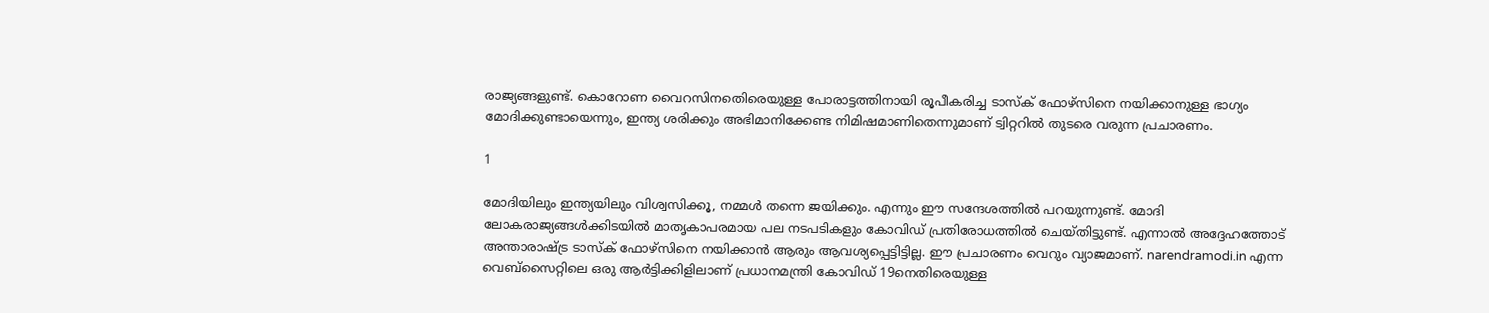രാജ്യങ്ങളുണ്ട്. കൊറോണ വൈറസിനതെിരെയുള്ള പോരാട്ടത്തിനായി രൂപീകരിച്ച ടാസ്‌ക് ഫോഴ്‌സിനെ നയിക്കാനുള്ള ഭാഗ്യം മോദിക്കുണ്ടായെന്നും, ഇന്ത്യ ശരിക്കും അഭിമാനിക്കേണ്ട നിമിഷമാണിതെന്നുമാണ് ട്വിറ്ററില്‍ തുടരെ വരുന്ന പ്രചാരണം.

1

മോദിയിലും ഇന്ത്യയിലും വിശ്വസിക്കൂ, നമ്മള്‍ തന്നെ ജയിക്കും. എന്നും ഈ സന്ദേശത്തില്‍ പറയുന്നുണ്ട്. മോദി ലോകരാജ്യങ്ങള്‍ക്കിടയില്‍ മാതൃകാപരമായ പല നടപടികളും കോവിഡ് പ്രതിരോധത്തില്‍ ചെയ്തിട്ടുണ്ട്. എന്നാല്‍ അദ്ദേഹത്തോട് അന്താരാഷ്ട്ര ടാസ്‌ക് ഫോഴ്‌സിനെ നയിക്കാന്‍ ആരും ആവശ്യപ്പെട്ടിട്ടില്ല. ഈ പ്രചാരണം വെറും വ്യാജമാണ്. narendramodi.in എന്ന വെബ്‌സൈറ്റിലെ ഒരു ആര്‍ട്ടിക്കിളിലാണ് പ്രധാനമന്ത്രി കോവിഡ് 19നെതിരെയുള്ള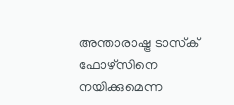അന്താരാഷ്ട്ര ടാസ്‌ക് ഫോഴ്‌സിനെ നയിക്കുമെന്ന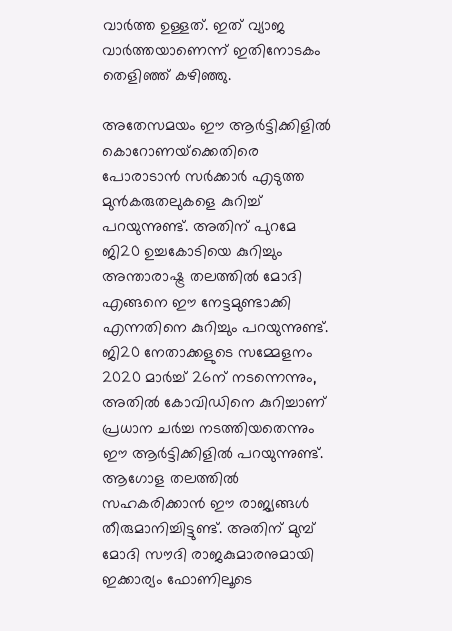വാര്‍ത്ത ഉള്ളത്. ഇത് വ്യാജ വാര്‍ത്തയാണെന്ന് ഇതിനോടകം തെളിഞ്ഞ് കഴിഞ്ഞു.

അതേസമയം ഈ ആര്‍ട്ടിക്കിളില്‍ കൊറോണയ്‌ക്കെതിരെ പോരാടാന്‍ സര്‍ക്കാര്‍ എടുത്ത മുന്‍കരുതലുകളെ കുറിച്ച് പറയുന്നുണ്ട്. അതിന് പുറമേ ജി20 ഉച്ചകോടിയെ കുറിച്ചും അന്താരാഷ്ട്ര തലത്തില്‍ മോദി എങ്ങനെ ഈ നേട്ടമുണ്ടാക്കി എന്നതിനെ കുറിച്ചും പറയുന്നുണ്ട്. ജി20 നേതാക്കളുടെ സമ്മേളനം 2020 മാര്‍ച്ച് 26ന് നടന്നെന്നും, അതില്‍ കോവിഡിനെ കുറിച്ചാണ് പ്രധാന ചര്‍ച്ച നടത്തിയതെന്നും ഈ ആര്‍ട്ടിക്കിളില്‍ പറയുന്നുണ്ട്. ആഗോള തലത്തില്‍ സഹകരിക്കാന്‍ ഈ രാജ്യങ്ങള്‍ തീരുമാനിച്ചിട്ടുണ്ട്. അതിന് മുമ്പ് മോദി സൗദി രാജകുമാരനുമായി ഇക്കാര്യം ഫോണിലൂടെ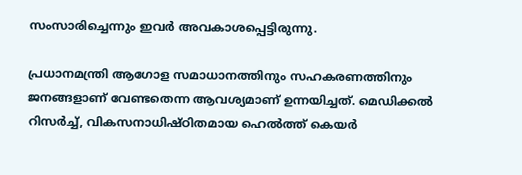സംസാരിച്ചെന്നും ഇവര്‍ അവകാശപ്പെട്ടിരുന്നു.

പ്രധാനമന്ത്രി ആഗോള സമാധാനത്തിനും സഹകരണത്തിനും ജനങ്ങളാണ് വേണ്ടതെന്ന ആവശ്യമാണ് ഉന്നയിച്ചത്. മെഡിക്കല്‍ റിസര്‍ച്ച്, വികസനാധിഷ്ഠിതമായ ഹെല്‍ത്ത് കെയര്‍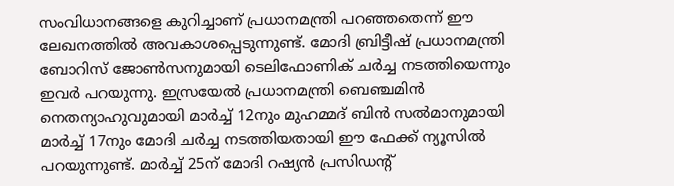സംവിധാനങ്ങളെ കുറിച്ചാണ് പ്രധാനമന്ത്രി പറഞ്ഞതെന്ന് ഈ ലേഖനത്തില്‍ അവകാശപ്പെടുന്നുണ്ട്. മോദി ബ്രിട്ടീഷ് പ്രധാനമന്ത്രി ബോറിസ് ജോണ്‍സനുമായി ടെലിഫോണിക് ചര്‍ച്ച നടത്തിയെന്നും ഇവര്‍ പറയുന്നു. ഇസ്രയേല്‍ പ്രധാനമന്ത്രി ബെഞ്ചമിന്‍ നെതന്യാഹുവുമായി മാര്‍ച്ച് 12നും മുഹമ്മദ് ബിന്‍ സല്‍മാനുമായി മാര്‍ച്ച് 17നും മോദി ചര്‍ച്ച നടത്തിയതായി ഈ ഫേക്ക് ന്യൂസില്‍ പറയുന്നുണ്ട്. മാര്‍ച്ച് 25ന് മോദി റഷ്യന്‍ പ്രസിഡന്റ്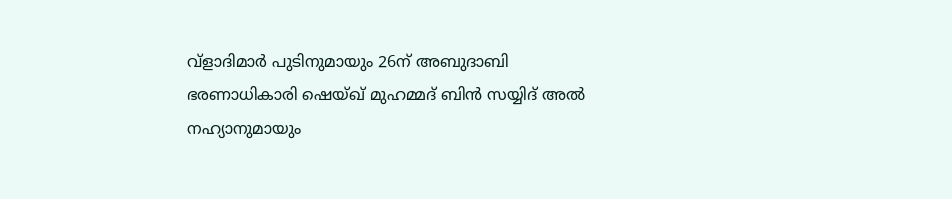വ്‌ളാദിമാര്‍ പുടിനുമായും 26ന് അബുദാബി ഭരണാധികാരി ഷെയ്ഖ് മുഹമ്മദ് ബിന്‍ സയ്യിദ് അല്‍ നഹ്യാനുമായും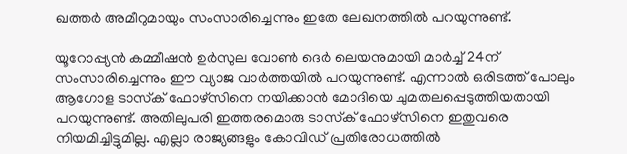ഖത്തര്‍ അമീറുമായും സംസാരിച്ചെന്നും ഇതേ ലേഖനത്തില്‍ പറയുന്നുണ്ട്.

യൂറോപ്പ്യന്‍ കമ്മീഷന്‍ ഉര്‍സുല വോണ്‍ ദെര്‍ ലെയനുമായി മാര്‍ച്ച് 24ന് സംസാരിച്ചെന്നും ഈ വ്യാജ വാര്‍ത്തയില്‍ പറയുന്നുണ്ട്. എന്നാല്‍ ഒരിടത്ത് പോലും ആഗോള ടാസ്‌ക് ഫോഴ്‌സിനെ നയിക്കാന്‍ മോദിയെ ചുമതലപ്പെടുത്തിയതായി പറയുന്നുണ്ട്. അതിലുപരി ഇത്തരമൊരു ടാസ്‌ക് ഫോഴ്‌സിനെ ഇതുവരെ നിയമിച്ചിട്ടുമില്ല. എല്ലാ രാജ്യങ്ങളും കോവിഡ് പ്രതിരോധത്തില്‍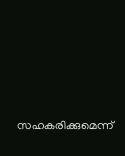സഹകരിക്കുമെന്ന്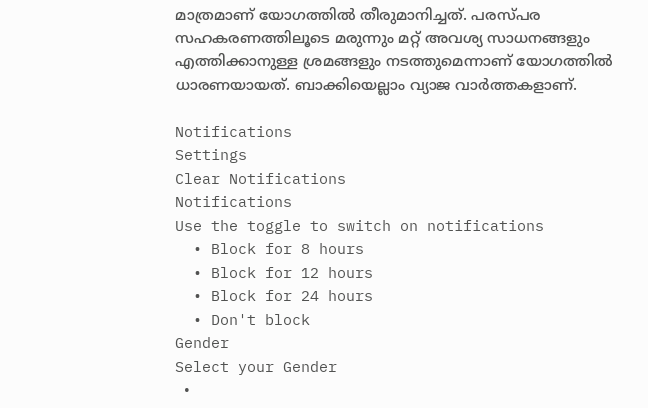മാത്രമാണ് യോഗത്തില്‍ തീരുമാനിച്ചത്. പരസ്പര സഹകരണത്തിലൂടെ മരുന്നും മറ്റ് അവശ്യ സാധനങ്ങളും എത്തിക്കാനുള്ള ശ്രമങ്ങളും നടത്തുമെന്നാണ് യോഗത്തില്‍ ധാരണയായത്. ബാക്കിയെല്ലാം വ്യാജ വാര്‍ത്തകളാണ്.

Notifications
Settings
Clear Notifications
Notifications
Use the toggle to switch on notifications
  • Block for 8 hours
  • Block for 12 hours
  • Block for 24 hours
  • Don't block
Gender
Select your Gender
  •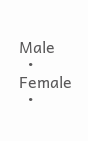Male
  • Female
  •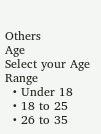Others
Age
Select your Age Range
  • Under 18
  • 18 to 25
  • 26 to 35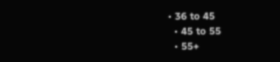• 36 to 45
  • 45 to 55
  • 55+